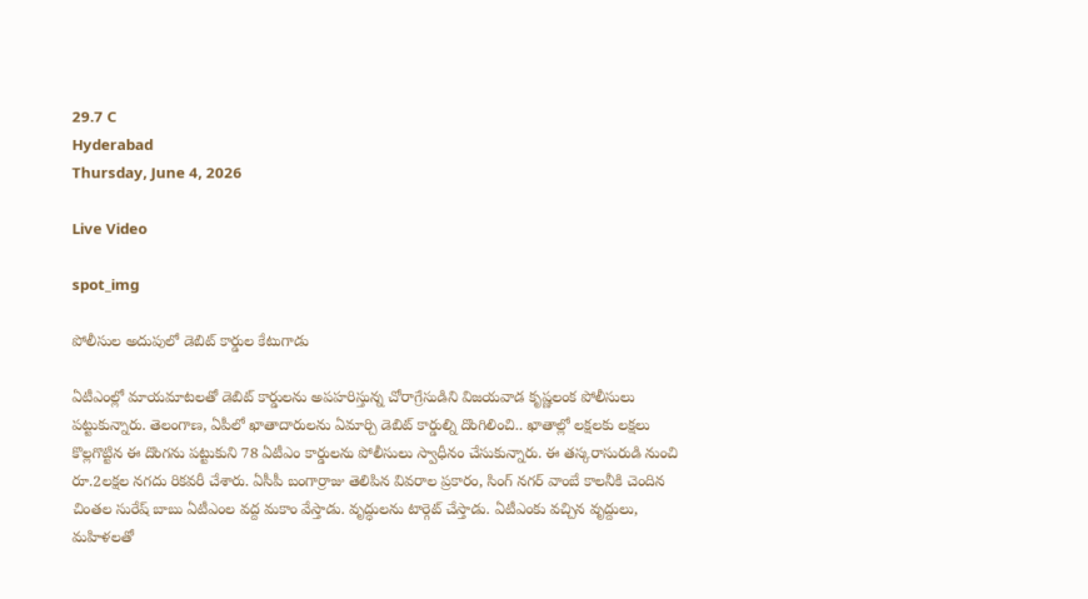29.7 C
Hyderabad
Thursday, June 4, 2026

Live Video

spot_img

పోలీసుల అదుపులో డెబిట్ కార్డుల కేటుగాడు

ఏటీఎంల్లో మాయమాటలతో డెబిట్ కార్డులను అపహరిస్తున్న చోరాగ్రేసుడిని విజయవాడ కృష్ణలంక పోలీసులు పట్టుకున్నారు. తెలంగాణ, ఏపీలో ఖాతాదారులను ఏమార్చి డెబిట్ కార్డుల్ని దొంగిలించి.. ఖాతాల్లో లక్షలకు లక్షలు కొల్లగొట్టిన ఈ దొంగను పట్టుకుని 78 ఏటీఎం కార్డులను పోలీసులు స్వాధీనం చేసుకున్నారు. ఈ తస్కరాసురుడి నుంచి రూ.2లక్షల నగదు రికవరీ చేశారు. ఏసీపీ బంగార్రాజు తెలిపిన వివరాల ప్రకారం, సింగ్ నగర్ వాంబే కాలనీకి చెందిన చింతల సురేష్ బాబు ఏటీఎంల వద్ద మకాం వేస్తాడు. వృద్ధులను టార్గెట్ చేస్తాడు. ఏటీఎంకు వచ్చిన వృద్దులు, మహిళలతో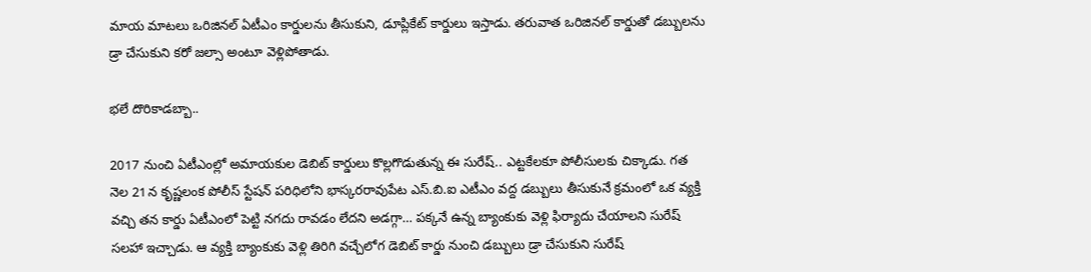మాయ మాటలు ఒరిజినల్ ఏటీఎం కార్డులను తీసుకుని, డూప్లికేట్ కార్డులు ఇస్తాడు. తరువాత ఒరిజినల్ కార్డుతో డబ్బులను డ్రా చేసుకుని కరో జల్సా అంటూ వెళ్లిపోతాడు.

భలే దొరికాడబ్బా..

2017 నుంచి ఏటీఎంల్లో అమాయకుల డెబిట్ కార్డులు కొల్లగొడుతున్న ఈ సురేష్.. ఎట్టకేలకూ పోలీసులకు చిక్కాడు. గత నెల 21న కృష్ణలంక పోలీస్ స్టేషన్ పరిధిలోని భాస్కరరావుపేట ఎస్.బి.ఐ ఎటీఎం వద్ద డబ్బులు తీసుకునే క్రమంలో ఒక వ్యక్తి వచ్చి తన కార్డు ఏటీఎంలో పెట్టి నగదు రావడం లేదని అడగ్గా… పక్కనే ఉన్న బ్యాంకుకు వెళ్లి ఫిర్యాదు చేయాలని సురేష్ సలహా ఇచ్చాడు. ఆ వ్యక్తి బ్యాంకుకు వెళ్లి తిరిగి వచ్చేలోగ డెబిట్ కార్డు నుంచి డబ్బులు డ్రా చేసుకుని సురేష్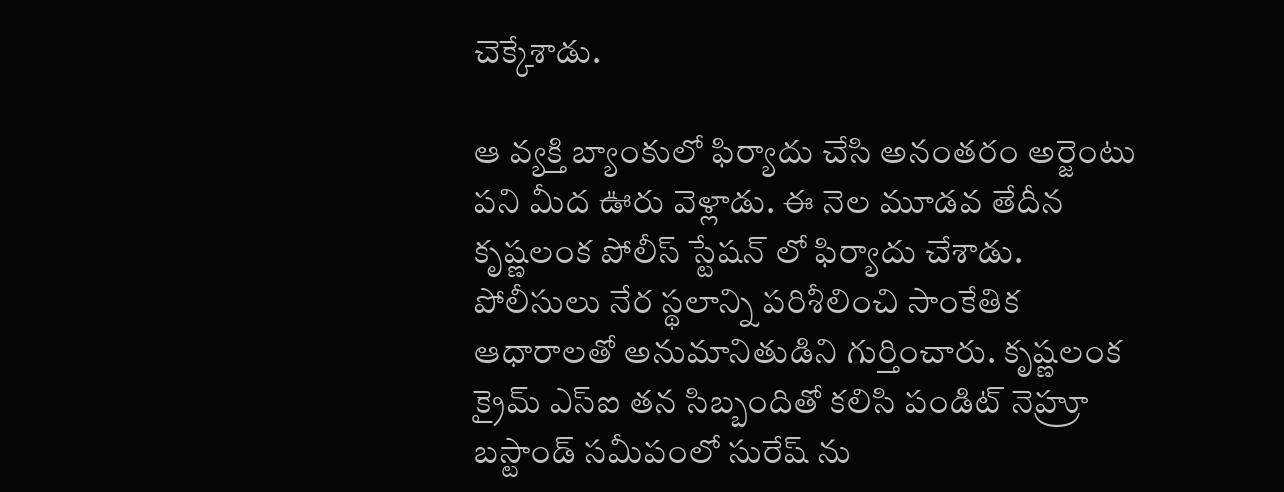చెక్కేశాడు.

ఆ వ్యక్తి బ్యాంకులో ఫిర్యాదు చేసి అనంతరం అర్జెంటు పని మీద ఊరు వెళ్లాడు. ఈ నెల మూడవ తేదీన కృష్ణలంక పోలీస్ స్టేషన్ లో ఫిర్యాదు చేశాడు. పోలీసులు నేర స్థలాన్ని పరిశీలించి సాంకేతిక ఆధారాలతో అనుమానితుడిని గుర్తించారు. కృష్ణలంక క్రైమ్ ఎస్ఐ తన సిబ్బందితో కలిసి పండిట్ నెహ్రూ బస్టాండ్ సమీపంలో సురేష్ ను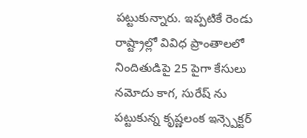పట్టుకున్నారు. ఇప్పటికే రెండు రాష్ట్రాల్లో వివిధ ప్రాంతాలలో నిందితుడిపై 25 పైగా కేసులు నమోదు కాగ, సురేష్ ను పట్టుకున్న కృష్ణలంక ఇన్స్పెక్టర్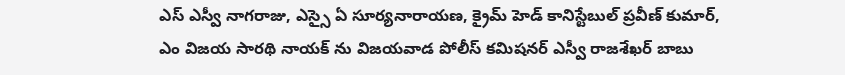ఎస్ ఎస్వీ నాగరాజు, ఎస్సై ఏ సూర్యనారాయణ, క్రైమ్ హెడ్ కానిస్టేబుల్ ప్రవీణ్ కుమార్, ఎం విజయ సారథి నాయక్ ను విజయవాడ పోలీస్ కమిషనర్ ఎస్వీ రాజశేఖర్ బాబు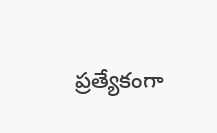ప్రత్యేకంగా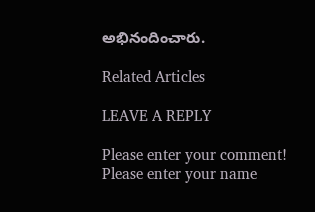అభినందించారు.

Related Articles

LEAVE A REPLY

Please enter your comment!
Please enter your name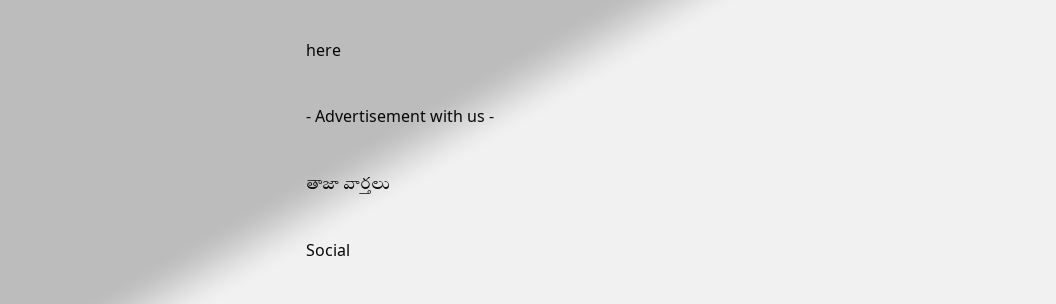here

- Advertisement with us -

తాజా వార్తలు

Social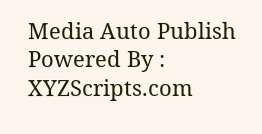Media Auto Publish Powered By : XYZScripts.com